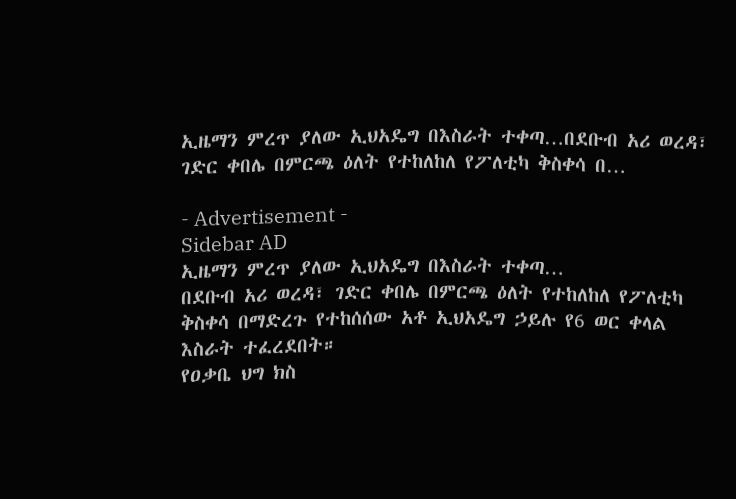ኢዜማን ምረጥ ያለው ኢህአዴግ በእስራት ተቀጣ…በደቡብ አሪ ወረዳ፣ ገድር ቀበሌ በምርጫ ዕለት የተከለከለ የፖለቲካ ቅስቀሳ በ…

- Advertisement -
Sidebar AD
ኢዜማን ምረጥ ያለው ኢህአዴግ በእስራት ተቀጣ…
በደቡብ አሪ ወረዳ፣ ገድር ቀበሌ በምርጫ ዕለት የተከለከለ የፖለቲካ ቅስቀሳ በማድረጉ የተከሰሰው አቶ ኢህአዴግ ኃይሉ የ6 ወር ቀላል እስራት ተፈረደበት።
የዐቃቤ ህግ ክስ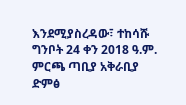እንደሚያስረዳው፣ ተከሳሹ ግንቦት 24 ቀን 2018 ዓ.ም. ምርጫ ጣቢያ አቅራቢያ ድምፅ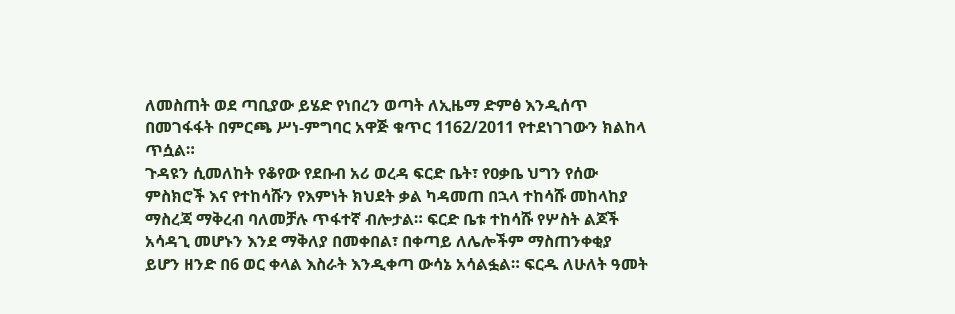ለመስጠት ወደ ጣቢያው ይሄድ የነበረን ወጣት ለኢዜማ ድምፅ እንዲሰጥ በመገፋፋት በምርጫ ሥነ-ምግባር አዋጅ ቁጥር 1162/2011 የተደነገገውን ክልከላ ጥሷል።
ጉዳዩን ሲመለከት የቆየው የደቡብ አሪ ወረዳ ፍርድ ቤት፣ የዐቃቤ ህግን የሰው ምስክሮች እና የተከሳሹን የእምነት ክህደት ቃል ካዳመጠ በኋላ ተከሳሹ መከላከያ ማስረጃ ማቅረብ ባለመቻሉ ጥፋተኛ ብሎታል። ፍርድ ቤቱ ተከሳሹ የሦስት ልጆች አሳዳጊ መሆኑን እንደ ማቅለያ በመቀበል፣ በቀጣይ ለሌሎችም ማስጠንቀቂያ ይሆን ዘንድ በ6 ወር ቀላል እስራት እንዲቀጣ ውሳኔ አሳልፏል። ፍርዱ ለሁለት ዓመት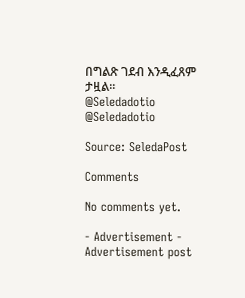በግልጽ ገደብ እንዲፈጸም ታዟል።
@Seledadotio
@Seledadotio

Source: SeledaPost

Comments

No comments yet.

- Advertisement -
Advertisement post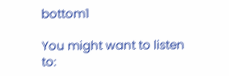bottom1

You might want to listen to: